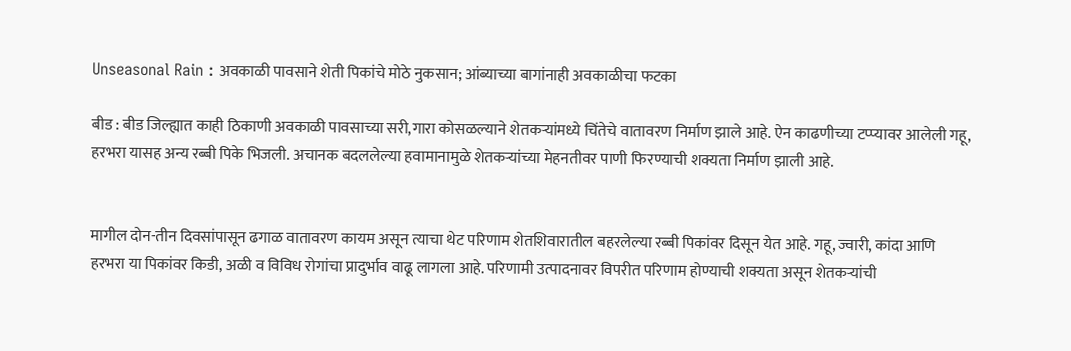Unseasonal Rain : अवकाळी पावसाने शेती पिकांचे मोठे नुकसान; आंब्याच्या बागांनाही अवकाळीचा फटका

बीड : बीड जिल्ह्यात काही ठिकाणी अवकाळी पावसाच्या सरी,गारा कोसळल्याने शेतकऱ्यांमध्ये चिंतेचे वातावरण निर्माण झाले आहे. ऐन काढणीच्या टप्प्यावर आलेली गहू, हरभरा यासह अन्य रब्बी पिके भिजली. अचानक बदललेल्या हवामानामुळे शेतकऱ्यांच्या मेहनतीवर पाणी फिरण्याची शक्यता निर्माण झाली आहे.


मागील दोन-तीन दिवसांपासून ढगाळ वातावरण कायम असून त्याचा थेट परिणाम शेतशिवारातील बहरलेल्या रब्बी पिकांवर दिसून येत आहे. गहू, ज्वारी, कांदा आणि हरभरा या पिकांवर किडी, अळी व विविध रोगांचा प्रादुर्भाव वाढू लागला आहे. परिणामी उत्पादनावर विपरीत परिणाम होण्याची शक्यता असून शेतकऱ्यांची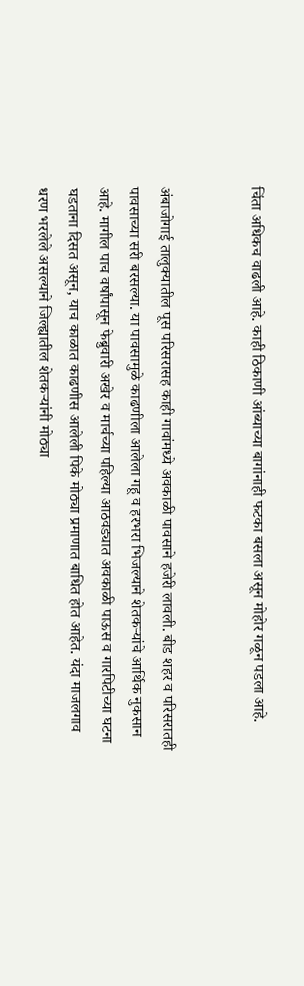चिंता अधिकच वाढली आहे. काही ठिकाणी आंब्याच्या बागांनाही फटका बसला असून मोहोर गळून पडला आहे.


अंबाजोगाई तालुक्यातील पूस परिसरासह काही गावांमध्ये अवकाळी पावसाने हजेरी लावली. बीड शहर व परिसरातही पावसाच्या सरी बरसल्या. या पावसामुळे काढणीला आलेला गहू व हरभरा भिजल्याने शेतकऱ्यांचे आर्थिक नुकसान आहे. मागील पाच वर्षांपासून फेब्रुवारी अखेर व मार्चच्या पहिल्या आठवड्यात अवकाळी पाऊस व गारपिटीच्या घटना घडताना दिसत असून, याच काळात काढणीस आलेली पिके मोठ्या प्रमाणात बाधित होत आहेत. यंदा माजलगाव धरण भरलेले असल्याने जिल्ह्यातील शेतकऱ्यांनी मोठ्या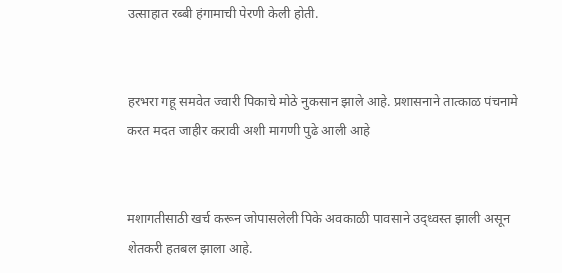उत्साहात रब्बी हंगामाची पेरणी केली होती.


हरभरा गहू समवेत ज्वारी पिकाचे मोठे नुकसान झाले आहे. प्रशासनाने तात्काळ पंचनामे करत मदत जाहीर करावी अशी मागणी पुढे आली आहे


मशागतीसाठी खर्च करून जोपासलेली पिके अवकाळी पावसाने उद्ध्वस्त झाली असून शेतकरी हतबल झाला आहे.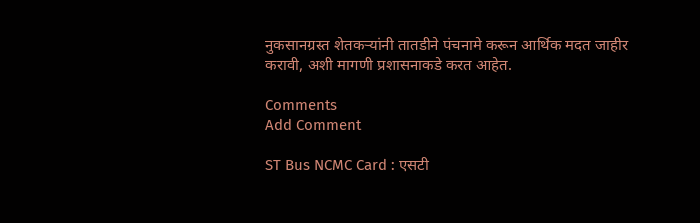नुकसानग्रस्त शेतकऱ्यांनी तातडीने पंचनामे करून आर्थिक मदत जाहीर करावी, अशी मागणी प्रशासनाकडे करत आहेत.

Comments
Add Comment

ST Bus NCMC Card : एसटी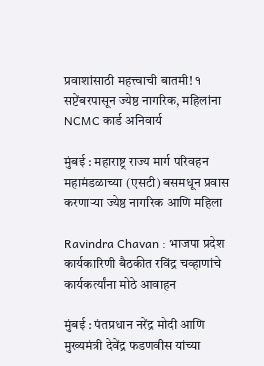प्रवाशांसाठी महत्त्वाची बातमी! १ सप्टेंबरपासून ज्येष्ठ नागरिक, महिलांना NCMC कार्ड अनिवार्य

मुंबई : महाराष्ट्र राज्य मार्ग परिवहन महामंडळाच्या (एसटी) बसमधून प्रवास करणाऱ्या ज्येष्ठ नागरिक आणि महिला

Ravindra Chavan : भाजपा प्रदेश कार्यकारिणी बैठकीत रविंद्र चव्हाणांचे कार्यकर्त्यांना मोठे आवाहन

मुंबई : पंतप्रधान नरेंद्र मोदी आणि मुख्यमंत्री देवेंद्र फडणवीस यांच्या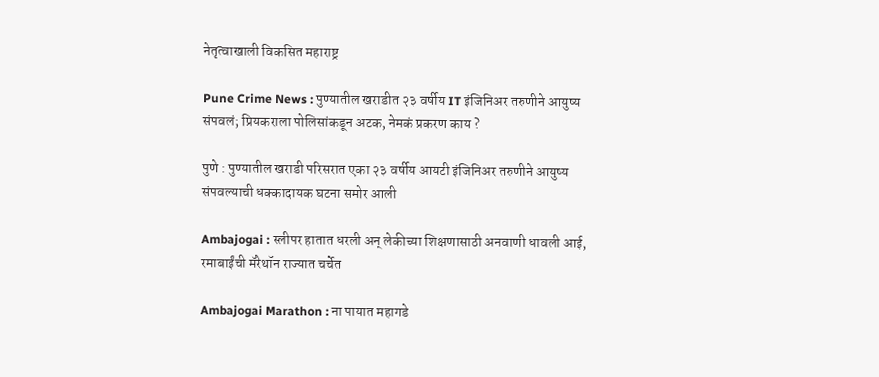नेतृत्वाखाली विकसित महाराष्ट्र

Pune Crime News : पुण्यातील खराडीत २३ वर्षीय IT इंजिनिअर तरुणीने आयुष्य संपवलं; प्रियकराला पोलिसांकडून अटक, नेमकं प्रकरण काय ?

पुणे : पुण्यातील खराडी परिसरात एका २३ वर्षीय आयटी इंजिनिअर तरुणीने आयुष्य संपवल्याची धक्कादायक घटना समोर आली

Ambajogai : स्लीपर हातात धरली अन् लेकीच्या शिक्षणासाठी अनवाणी धावली आई, रमाबाईंची मॅरेथॉन राज्यात चर्चेत

Ambajogai Marathon : ना पायात महागडे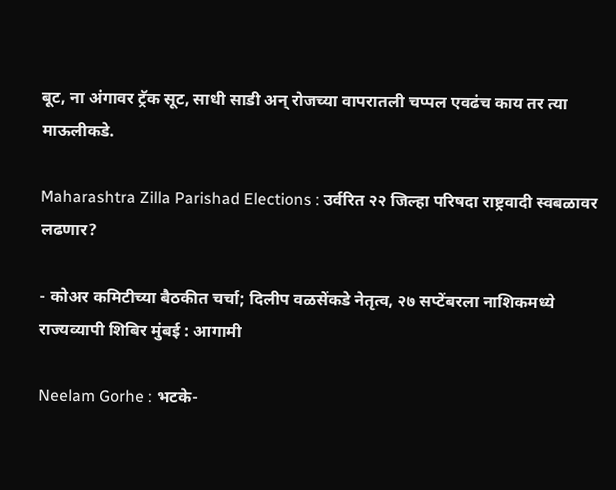बूट, ना अंगावर ट्रॅक सूट, साधी साडी अन् रोजच्या वापरातली चप्पल एवढंच काय तर त्या माऊलीकडे.

Maharashtra Zilla Parishad Elections : उर्वरित २२ जिल्हा परिषदा राष्ट्रवादी स्वबळावर लढणार?

- कोअर कमिटीच्या बैठकीत चर्चा; दिलीप वळसेंकडे नेतृत्व, २७ सप्टेंबरला नाशिकमध्ये राज्यव्यापी शिबिर मुंबई : आगामी

Neelam Gorhe : भटके-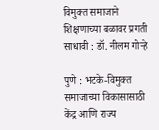विमुक्त समाजाने शिक्षणाच्या बळावर प्रगती साधावी : डॉ. नीलम गोऱ्हे

पुणे : भटके-विमुक्त समाजाच्या विकासासाठी केंद्र आणि राज्य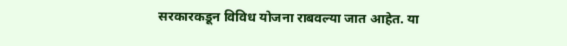सरकारकडून विविध योजना राबवल्या जात आहेत. या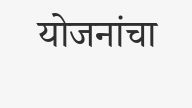योजनांचा